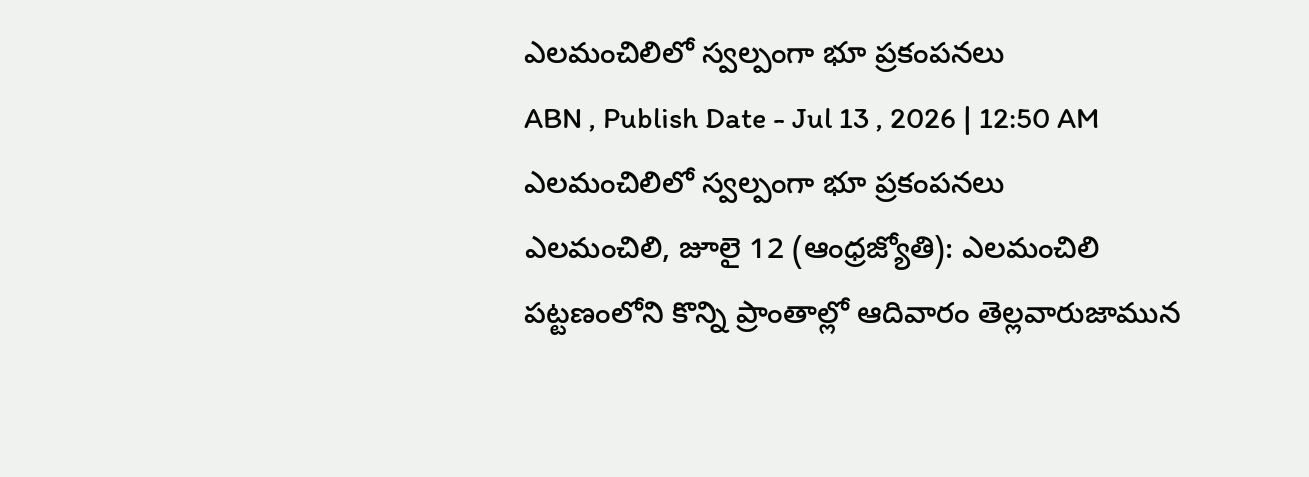ఎలమంచిలిలో స్వల్పంగా భూ ప్రకంపనలు
ABN , Publish Date - Jul 13 , 2026 | 12:50 AM
ఎలమంచిలిలో స్వల్పంగా భూ ప్రకంపనలు
ఎలమంచిలి, జూలై 12 (ఆంధ్రజ్యోతి): ఎలమంచిలి పట్టణంలోని కొన్ని ప్రాంతాల్లో ఆదివారం తెల్లవారుజామున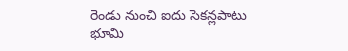రెండు నుంచి ఐదు సెకన్లపాటు భూమి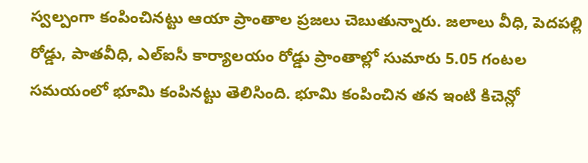స్వల్పంగా కంపించినట్టు ఆయా ప్రాంతాల ప్రజలు చెబుతున్నారు. జలాలు వీధి, పెదపల్లి రోడ్డు, పాతవీధి, ఎల్ఐసీ కార్యాలయం రోడ్డు ప్రాంతాల్లో సుమారు 5.05 గంటల సమయంలో భూమి కంపినట్టు తెలిసింది. భూమి కంపించిన తన ఇంటి కిచెన్లో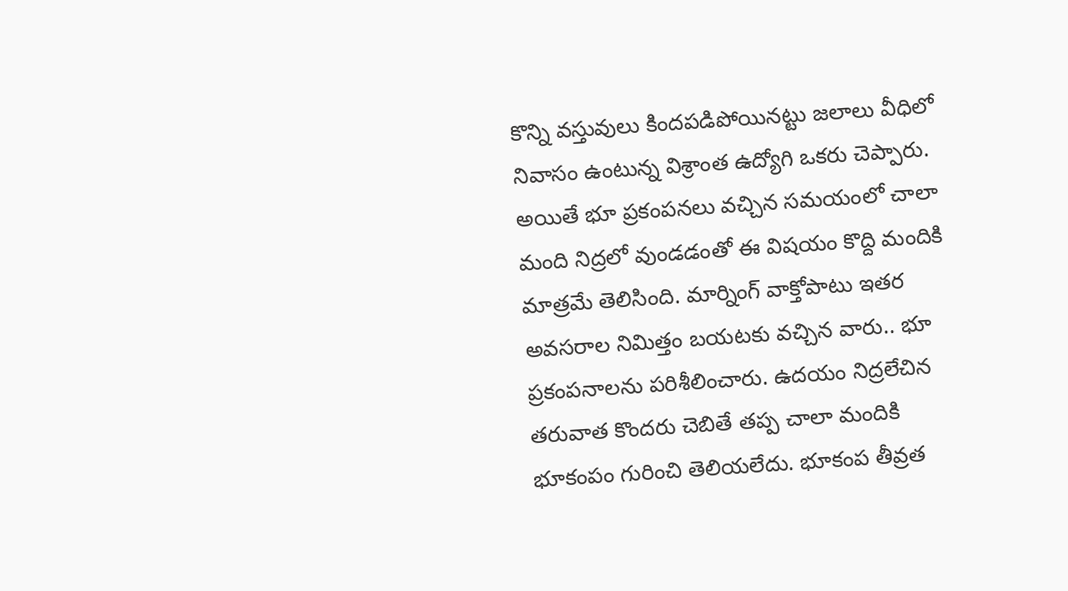కొన్ని వస్తువులు కిందపడిపోయినట్టు జలాలు వీధిలో నివాసం ఉంటున్న విశ్రాంత ఉద్యోగి ఒకరు చెప్పారు. అయితే భూ ప్రకంపనలు వచ్చిన సమయంలో చాలా మంది నిద్రలో వుండడంతో ఈ విషయం కొద్ది మందికి మాత్రమే తెలిసింది. మార్నింగ్ వాక్తోపాటు ఇతర అవసరాల నిమిత్తం బయటకు వచ్చిన వారు.. భూ ప్రకంపనాలను పరిశీలించారు. ఉదయం నిద్రలేచిన తరువాత కొందరు చెబితే తప్ప చాలా మందికి భూకంపం గురించి తెలియలేదు. భూకంప తీవ్రత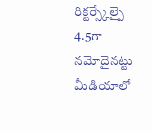రిక్టర్స్కేల్పై 4.5గా నమోదైనట్టు మీడియాలో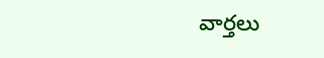వార్తలు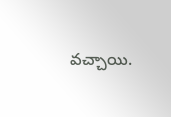వచ్చాయి.